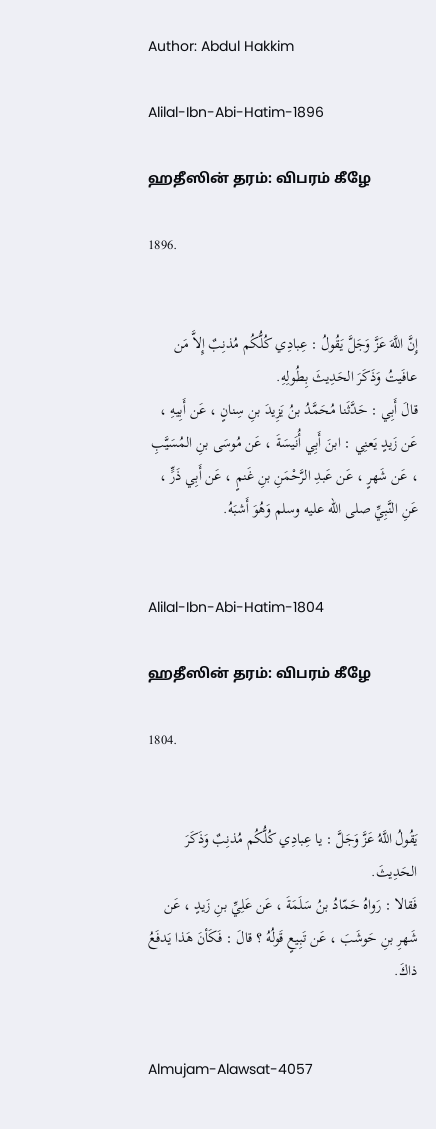Author: Abdul Hakkim

Alilal-Ibn-Abi-Hatim-1896

ஹதீஸின் தரம்: விபரம் கீழே

1896.


إِنَّ اللَّهَ عَزَّ وَجَلَّ يَقُولُ : عِبادِي كُلُّكُم مُذنِبٌ إِلاَّ مَن عافَيتُ وَذَكَرَ الحَدِيثَ بِطُولِهِ.
قالَ أَبِي : حَدَّثَنا مُحَمَّدُ بنُ يَزِيدَ بنِ سِنانٍ ، عَن أَبِيهِ ، عَن زَيدٍ يَعنِي : ابنَ أَبِي أُنَيسَةَ ، عَن مُوسَى بنِ المُسَيَّبِ ، عَن شَهرٍ ، عَن عَبدِ الرَّحْمَنِ بنِ غَنمٍ ، عَن أَبِي ذَرٍّ ، عَنِ النَّبِيِّ صلى الله عليه وسلم وَهُوَ أَشبَهُ.


Alilal-Ibn-Abi-Hatim-1804

ஹதீஸின் தரம்: விபரம் கீழே

1804.


يَقُولُ اللَّهُ عَزَّ وَجَلَّ : يا عِبادِي كُلُّكُم مُذنِبٌ وَذَكَرَ الحَدِيثَ.
فَقالا : رَواهُ حَمّادُ بنُ سَلَمَةَ ، عَن عَلِيِّ بنِ زَيدٍ ، عَن شَهرِ بنِ حَوشَبَ ، عَن تَبِيعٍ قَولُهُ ؟ قالَ : فَكَأنَ هَذا يَدفَعُ ذاكَ.


Almujam-Alawsat-4057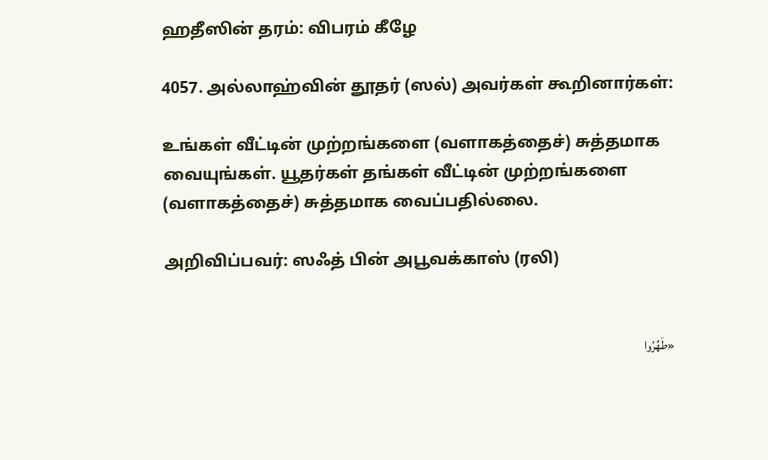ஹதீஸின் தரம்: விபரம் கீழே

4057. அல்லாஹ்வின் தூதர் (ஸல்) அவர்கள் கூறினார்கள்:

உங்கள் வீட்டின் முற்றங்களை (வளாகத்தைச்) சுத்தமாக வையுங்கள். யூதர்கள் தங்கள் வீட்டின் முற்றங்களை (வளாகத்தைச்) சுத்தமாக வைப்பதில்லை.

அறிவிப்பவர்: ஸஃத் பின் அபூவக்காஸ் (ரலி)


«طَهِّرُوا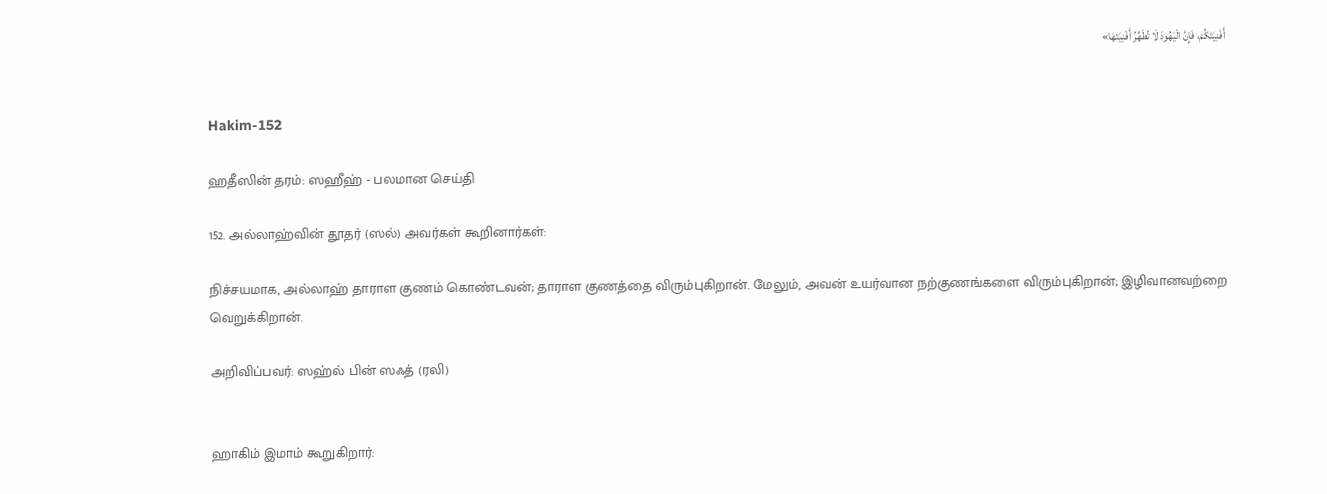أَفْنِيَتَكُمْ، فَإِنَّ الْيَهُودَ لَا تُطَهِّرُ أَفْنِيَتَهَا»


Hakim-152

ஹதீஸின் தரம்: ஸஹீஹ் - பலமான செய்தி

152. அல்லாஹ்வின் தூதர் (ஸல்) அவர்கள் கூறினார்கள்:

நிச்சயமாக, அல்லாஹ் தாராள குணம் கொண்டவன்; தாராள குணத்தை விரும்புகிறான். மேலும், அவன் உயர்வான நற்குணங்களை விரும்புகிறான்; இழிவானவற்றை வெறுக்கிறான்.

அறிவிப்பவர்: ஸஹ்ல் பின் ஸஃத் (ரலி)


ஹாகிம் இமாம் கூறுகிறார்: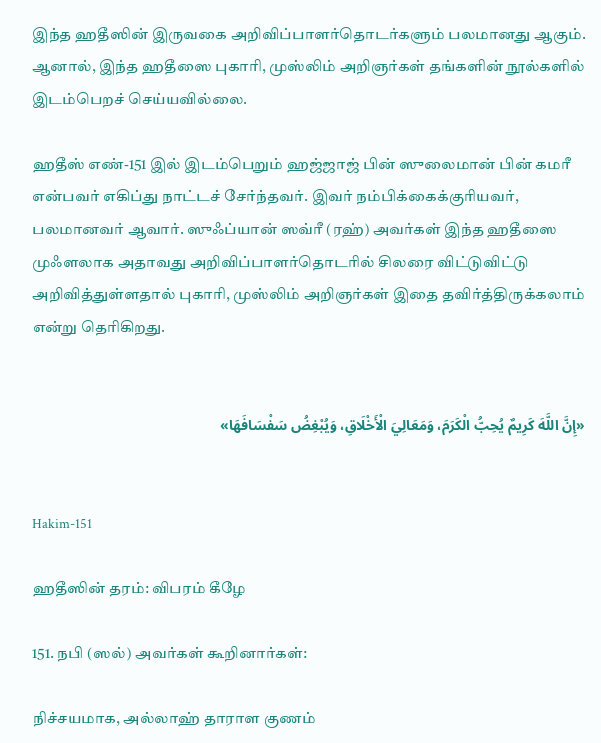இந்த ஹதீஸின் இருவகை அறிவிப்பாளர்தொடர்களும் பலமானது ஆகும். ஆனால், இந்த ஹதீஸை புகாரி, முஸ்லிம் அறிஞர்கள் தங்களின் நூல்களில் இடம்பெறச் செய்யவில்லை.

ஹதீஸ் எண்-151 இல் இடம்பெறும் ஹஜ்ஜாஜ் பின் ஸுலைமான் பின் கமரீ என்பவர் எகிப்து நாட்டச் சேர்ந்தவர். இவர் நம்பிக்கைக்குரியவர், பலமானவர் ஆவார். ஸுஃப்யான் ஸவ்ரீ (ரஹ்) அவர்கள் இந்த ஹதீஸை முஃளலாக அதாவது அறிவிப்பாளர்தொடரில் சிலரை விட்டுவிட்டு அறிவித்துள்ளதால் புகாரி, முஸ்லிம் அறிஞர்கள் இதை தவிர்த்திருக்கலாம் என்று தெரிகிறது.


«إِنَّ اللَّهَ كَرِيمٌ يُحِبُّ الْكَرَمَ، وَمَعَالِيَ الْأَخْلَاقِ، وَيُبْغِضُ سَفْسَافَهَا»


Hakim-151

ஹதீஸின் தரம்: விபரம் கீழே

151. நபி (ஸல்) அவர்கள் கூறினார்கள்:

நிச்சயமாக, அல்லாஹ் தாராள குணம்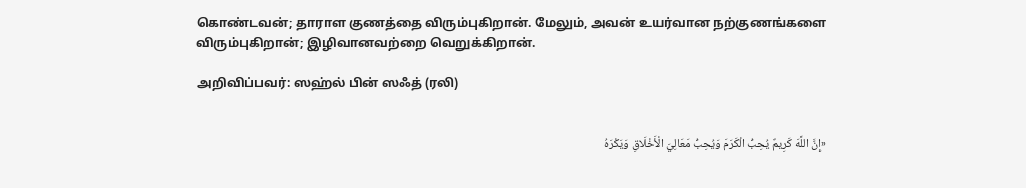கொண்டவன்; தாராள குணத்தை விரும்புகிறான். மேலும், அவன் உயர்வான நற்குணங்களை விரும்புகிறான்; இழிவானவற்றை வெறுக்கிறான்.

அறிவிப்பவர்: ஸஹ்ல் பின் ஸஃத் (ரலி)


«إِنَّ اللَّهَ كَرِيمٌ يُحِبُّ الْكَرَمَ وَيُحِبُّ مَعَالِيَ الْأَخْلَاقِ وَيَكْرَهُ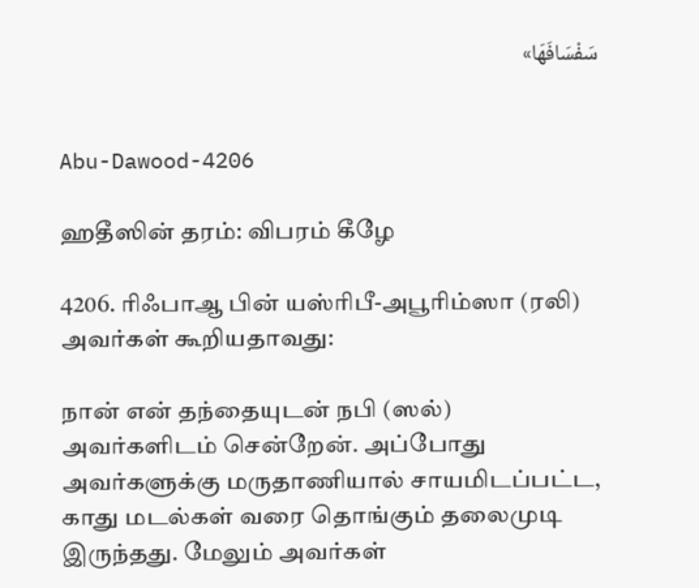سَفْسَافَهَا»


Abu-Dawood-4206

ஹதீஸின் தரம்: விபரம் கீழே

4206. ரிஃபாஆ பின் யஸ்ரிபீ-அபூரிம்ஸா (ரலி) அவர்கள் கூறியதாவது:

நான் என் தந்தையுடன் நபி (ஸல்) அவர்களிடம் சென்றேன். அப்போது அவர்களுக்கு மருதாணியால் சாயமிடப்பட்ட, காது மடல்கள் வரை தொங்கும் தலைமுடி இருந்தது. மேலும் அவர்கள்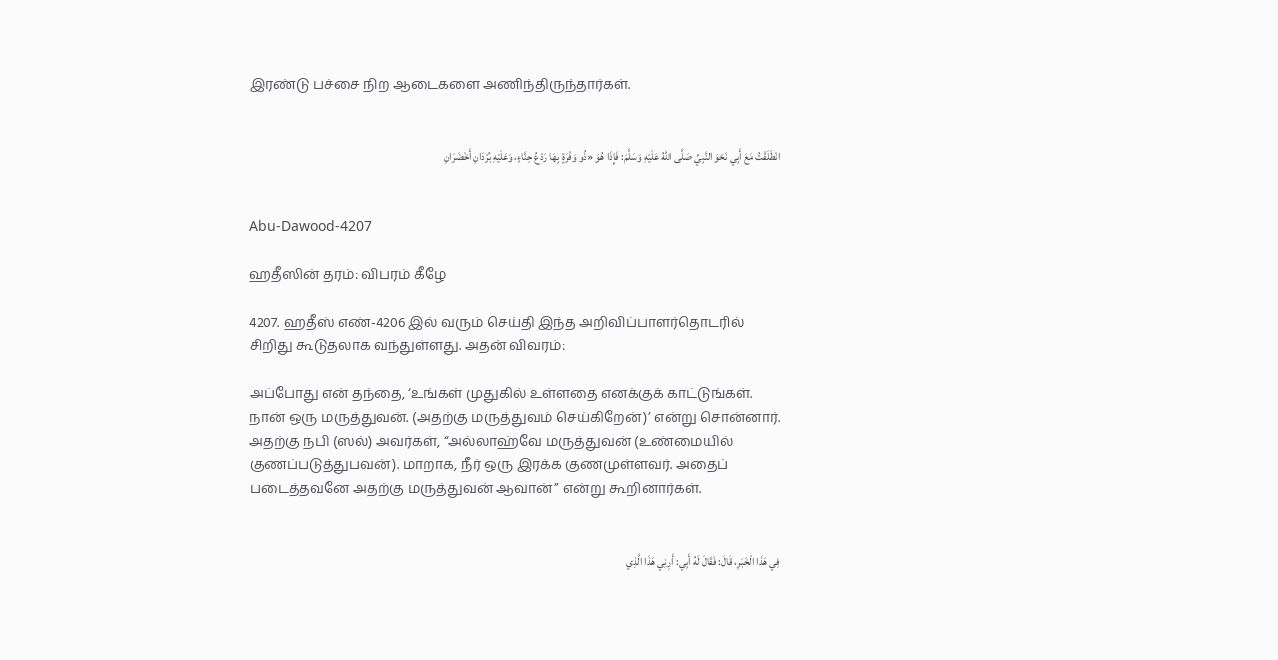இரண்டு பச்சை நிற ஆடைகளை அணிந்திருந்தார்கள்.


انْطَلَقْتُ مَعَ أَبِي نَحْوَ النَّبِيِّ صَلَّى اللهُ عَلَيْهِ وَسَلَّمَ: فَإِذَا هُوَ «ذُو وَفْرَةٍ بِهَا رَدْعُ حِنَّاءٍ، وَعَلَيْهِ بُرْدَانِ أَخْضَرَانِ


Abu-Dawood-4207

ஹதீஸின் தரம்: விபரம் கீழே

4207. ஹதீஸ் எண்-4206 இல் வரும் செய்தி இந்த அறிவிப்பாளர்தொடரில் சிறிது கூடுதலாக வந்துள்ளது. அதன் விவரம்:

அப்போது என் தந்தை, ‘உங்கள் முதுகில் உள்ளதை எனக்குக் காட்டுங்கள். நான் ஒரு மருத்துவன். (அதற்கு மருத்துவம் செய்கிறேன்)’ என்று சொன்னார். அதற்கு நபி (ஸல்) அவர்கள், “அல்லாஹ்வே மருத்துவன் (உண்மையில் குணப்படுத்துபவன்). மாறாக, நீர் ஒரு இரக்க குணமுள்ளவர். அதைப் படைத்தவனே அதற்கு மருத்துவன் ஆவான்” என்று கூறினார்கள்.


فِي هَذَا الْخَبَرِ، قَالَ: فَقَالَ لَهُ أَبِي: أَرِنِي هَذَا الَّذِي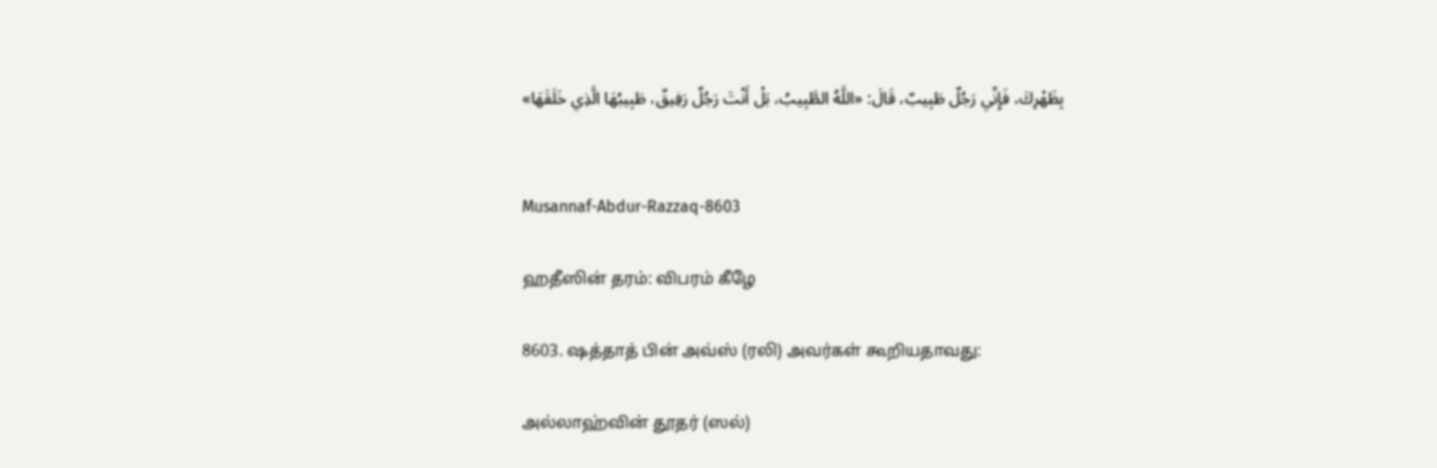بِظَهْرِكَ، فَإِنِّي رَجُلٌ طَبِيبٌ، قَالَ: «اللَّهُ الطَّبِيبُ، بَلْ أَنْتَ رَجُلٌ رَفِيقٌ، طَبِيبُهَا الَّذِي خَلَقَهَا»


Musannaf-Abdur-Razzaq-8603

ஹதீஸின் தரம்: விபரம் கீழே

8603. ஷத்தாத் பின் அவ்ஸ் (ரலி) அவர்கள் கூறியதாவது:

அல்லாஹ்வின் தூதர் (ஸல்)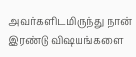அவர்களிடமிருந்து நான் இரண்டு விஷயங்களை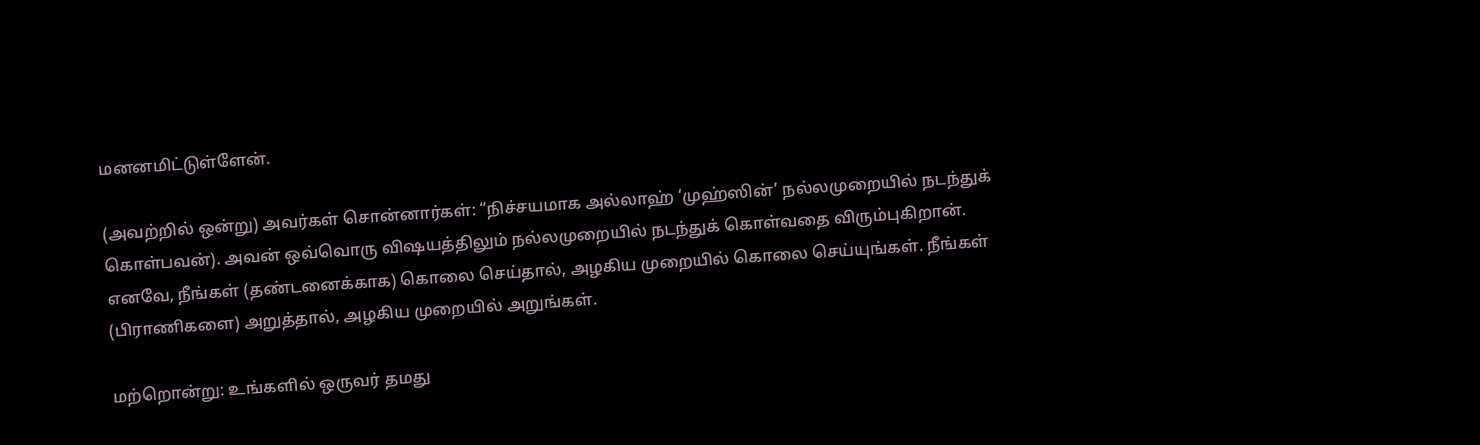மனனமிட்டுள்ளேன்.

(அவற்றில் ஒன்று) அவர்கள் சொன்னார்கள்: “நிச்சயமாக அல்லாஹ் ‘முஹ்ஸின்’ நல்லமுறையில் நடந்துக் கொள்பவன்). அவன் ஒவ்வொரு விஷயத்திலும் நல்லமுறையில் நடந்துக் கொள்வதை விரும்புகிறான். எனவே, நீங்கள் (தண்டனைக்காக) கொலை செய்தால், அழகிய முறையில் கொலை செய்யுங்கள். நீங்கள் (பிராணிகளை) அறுத்தால், அழகிய முறையில் அறுங்கள்.

மற்றொன்று: உங்களில் ஒருவர் தமது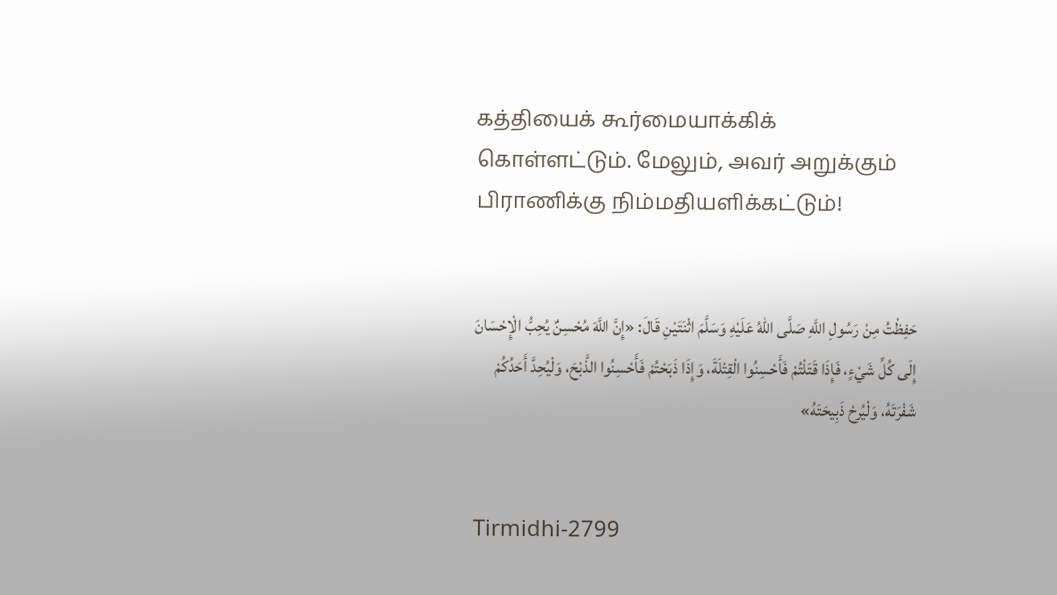கத்தியைக் கூர்மையாக்கிக் கொள்ளட்டும். மேலும், அவர் அறுக்கும் பிராணிக்கு நிம்மதியளிக்கட்டும்!


حَفِظْتُ مِنْ رَسُولِ اللَّهِ صَلَّى اللهُ عَلَيْهِ وَسَلَّمَ اثْنَتَيْنِ قَالَ: «إِنَّ اللَّهَ مُحْسِنٌ يُحِبُّ الْإِحْسَانَ إِلَى كُلِّ شَيْءٍ، فَإِذَا قَتَلْتُمْ فَأَحْسِنُوا الْقِتْلَةَ، وَإِذَا ذَبَحْتُمْ فَأَحْسِنُوا الذَّبْحَ، وَلْيُحِدَّ أَحَدُكُمْ شَفْرَتَهُ، وَلْيُرِحْ ذَبِيحَتَهُ»


Tirmidhi-2799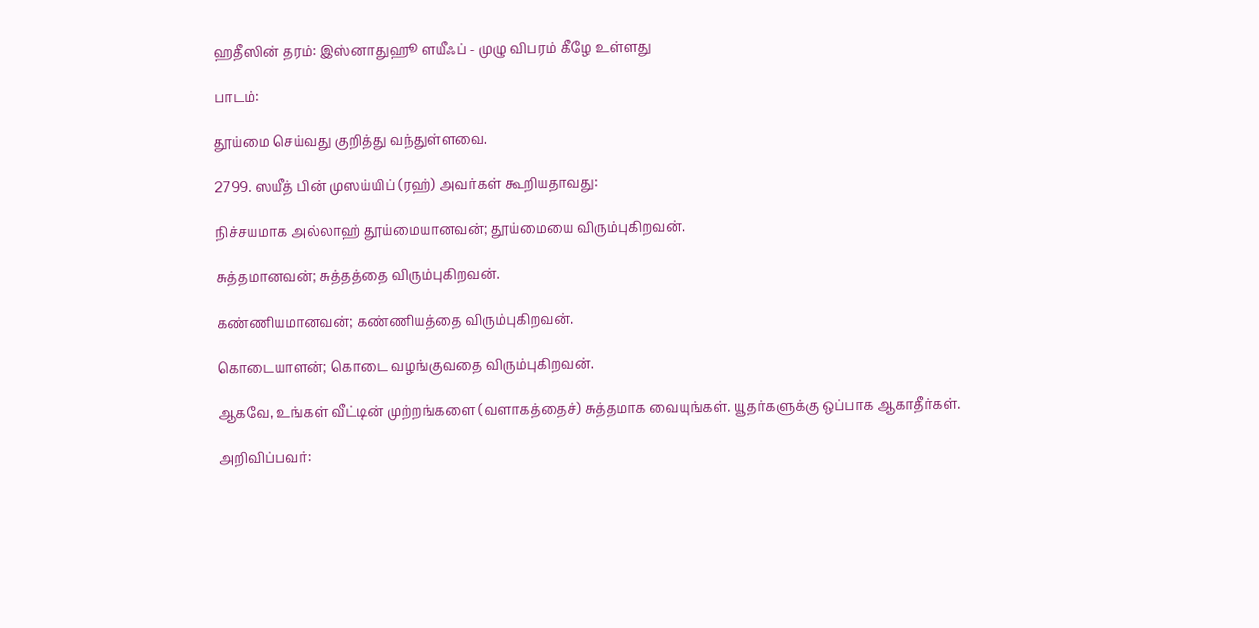ஹதீஸின் தரம்: இஸ்னாதுஹூ ளயீஃப் - முழு விபரம் கீழே உள்ளது

பாடம்:

தூய்மை செய்வது குறித்து வந்துள்ளவை.

2799. ஸயீத் பின் முஸய்யிப் (ரஹ்) அவர்கள் கூறியதாவது:

நிச்சயமாக அல்லாஹ் தூய்மையானவன்; தூய்மையை விரும்புகிறவன்.

சுத்தமானவன்; சுத்தத்தை விரும்புகிறவன்.

கண்ணியமானவன்; கண்ணியத்தை விரும்புகிறவன்.

கொடையாளன்; கொடை வழங்குவதை விரும்புகிறவன்.

ஆகவே, உங்கள் வீட்டின் முற்றங்களை (வளாகத்தைச்) சுத்தமாக வையுங்கள். யூதர்களுக்கு ஒப்பாக ஆகாதீர்கள்.

அறிவிப்பவர்: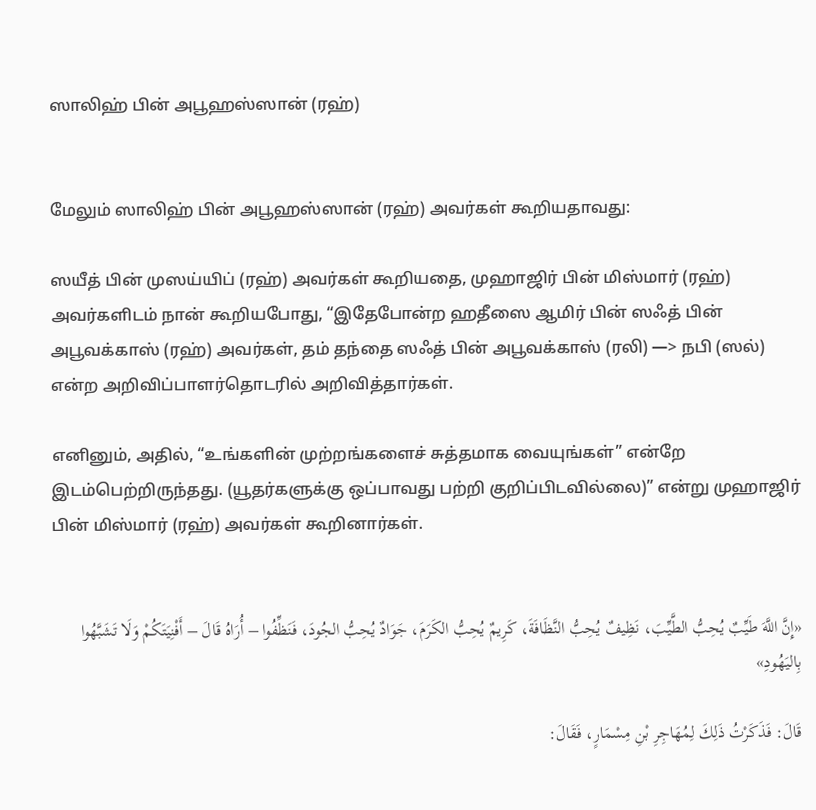ஸாலிஹ் பின் அபூஹஸ்ஸான் (ரஹ்)


மேலும் ஸாலிஹ் பின் அபூஹஸ்ஸான் (ரஹ்) அவர்கள் கூறியதாவது:

ஸயீத் பின் முஸய்யிப் (ரஹ்) அவர்கள் கூறியதை, முஹாஜிர் பின் மிஸ்மார் (ரஹ்) அவர்களிடம் நான் கூறியபோது, “இதேபோன்ற ஹதீஸை ஆமிர் பின் ஸஃத் பின் அபூவக்காஸ் (ரஹ்) அவர்கள், தம் தந்தை ஸஃத் பின் அபூவக்காஸ் (ரலி) —> நபி (ஸல்) என்ற அறிவிப்பாளர்தொடரில் அறிவித்தார்கள்.

எனினும், அதில், “உங்களின் முற்றங்களைச் சுத்தமாக வையுங்கள்” என்றே இடம்பெற்றிருந்தது. (யூதர்களுக்கு ஒப்பாவது பற்றி குறிப்பிடவில்லை)” என்று முஹாஜிர் பின் மிஸ்மார் (ரஹ்) அவர்கள் கூறினார்கள்.


«إِنَّ اللَّهَ طَيِّبٌ يُحِبُّ الطَّيِّبَ، نَظِيفٌ يُحِبُّ النَّظَافَةَ، كَرِيمٌ يُحِبُّ الكَرَمَ، جَوَادٌ يُحِبُّ الجُودَ، فَنَظِّفُوا – أُرَاهُ قَالَ – أَفْنِيَتَكُمْ وَلَا تَشَبَّهُوا بِاليَهُودِ»

قَالَ: فَذَكَرْتُ ذَلِكَ لِمُهَاجِرِ بْنِ مِسْمَارٍ، فَقَالَ: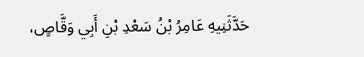حَدَّثَنِيهِ عَامِرُ بْنُ سَعْدِ بْنِ أَبِي وَقَّاصٍ،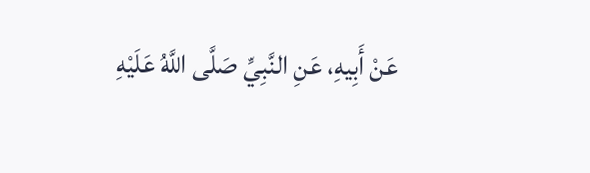عَنْ أَبِيهِ، عَنِ النَّبِيِّ صَلَّى اللَّهُ عَلَيْهِ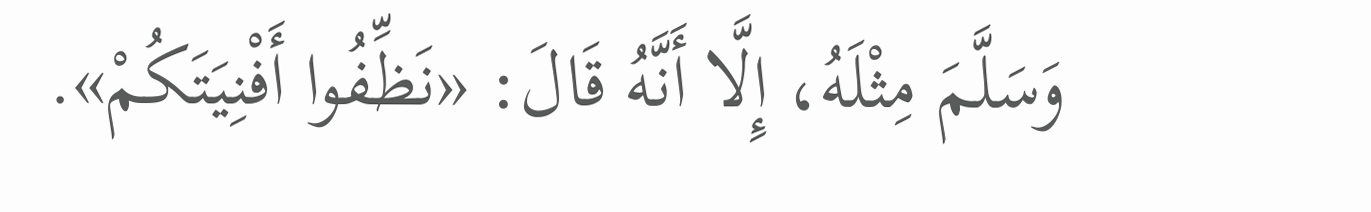وَسَلَّمَ مِثْلَهُ، إِلَّا أَنَّهُ قَالَ: «نَظِّفُوا أَفْنِيَتَكُمْ».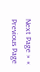Next Page » « Previous Page